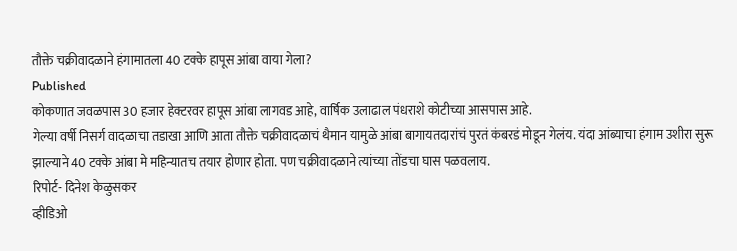तौक्ते चक्रीवादळाने हंगामातला 40 टक्के हापूस आंबा वाया गेला?
Published
कोकणात जवळपास 30 हजार हेक्टरवर हापूस आंबा लागवड आहे, वार्षिक उलाढाल पंधराशे कोटीच्या आसपास आहे.
गेल्या वर्षी निसर्ग वादळाचा तडाखा आणि आता तौक्ते चक्रीवादळाचं थैमान यामुळे आंबा बागायतदारांचं पुरतं कंबरडं मोडून गेलंय. यंदा आंब्याचा हंगाम उशीरा सुरू झाल्याने 40 टक्के आंबा मे महिन्यातच तयार होणार होता. पण चक्रीवादळाने त्यांच्या तोंडचा घास पळवलाय.
रिपोर्ट- दिनेश केळुसकर
व्हीडिओ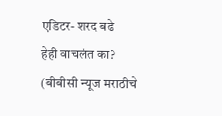एडिटर- शरद बढे
हेही वाचलंत का?
(बीबीसी न्यूज मराठीचे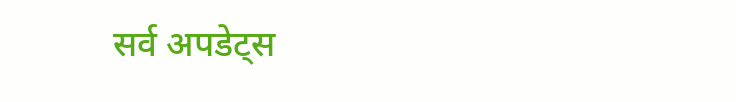सर्व अपडेट्स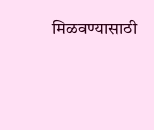मिळवण्यासाठी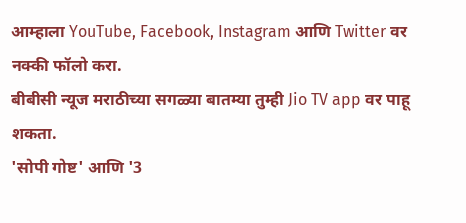आम्हाला YouTube, Facebook, Instagram आणि Twitter वर नक्की फॉलो करा.
बीबीसी न्यूज मराठीच्या सगळ्या बातम्या तुम्ही Jio TV app वर पाहू शकता.
'सोपी गोष्ट' आणि '3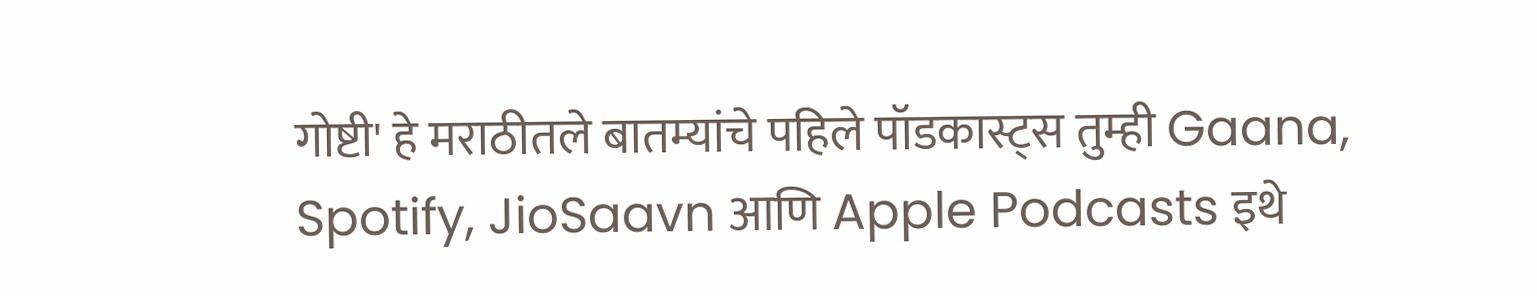गोष्टी' हे मराठीतले बातम्यांचे पहिले पॉडकास्ट्स तुम्ही Gaana, Spotify, JioSaavn आणि Apple Podcasts इथे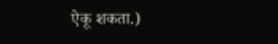ऐकू शकता.)